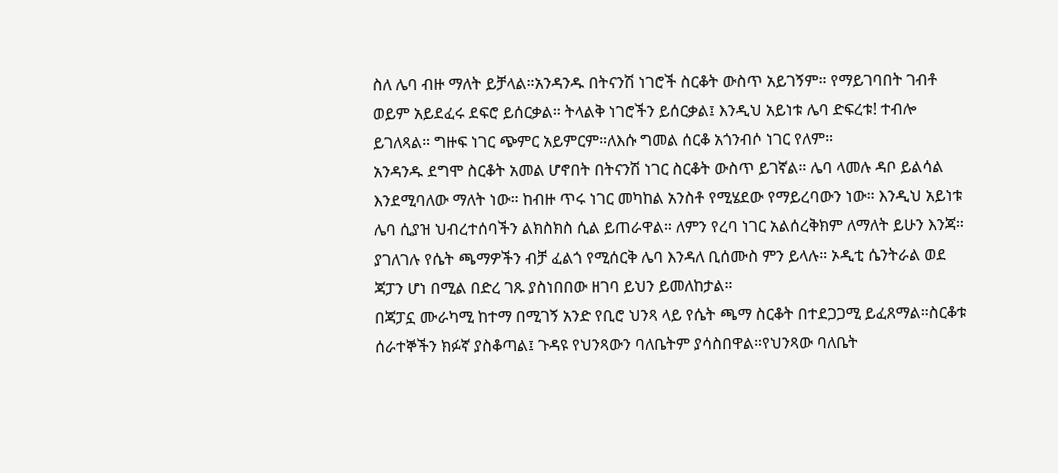ስለ ሌባ ብዙ ማለት ይቻላል።አንዳንዱ በትናንሽ ነገሮች ስርቆት ውስጥ አይገኝም። የማይገባበት ገብቶ ወይም አይደፈሩ ደፍሮ ይሰርቃል። ትላልቅ ነገሮችን ይሰርቃል፤ እንዲህ አይነቱ ሌባ ድፍረቱ! ተብሎ ይገለጻል። ግዙፍ ነገር ጭምር አይምርም።ለእሱ ግመል ሰርቆ አጎንብሶ ነገር የለም።
አንዳንዱ ደግሞ ስርቆት አመል ሆኖበት በትናንሽ ነገር ስርቆት ውስጥ ይገኛል። ሌባ ላመሉ ዳቦ ይልሳል እንደሚባለው ማለት ነው። ከብዙ ጥሩ ነገር መካከል አንስቶ የሚሄደው የማይረባውን ነው። እንዲህ አይነቱ ሌባ ሲያዝ ህብረተሰባችን ልክስክስ ሲል ይጠራዋል። ለምን የረባ ነገር አልሰረቅክም ለማለት ይሁን እንጃ።
ያገለገሉ የሴት ጫማዎችን ብቻ ፈልጎ የሚሰርቅ ሌባ እንዳለ ቢሰሙስ ምን ይላሉ። ኦዲቲ ሴንትራል ወደ ጃፓን ሆነ በሚል በድረ ገጹ ያስነበበው ዘገባ ይህን ይመለከታል።
በጃፓኗ ሙራካሚ ከተማ በሚገኝ አንድ የቢሮ ህንጻ ላይ የሴት ጫማ ስርቆት በተደጋጋሚ ይፈጸማል።ስርቆቱ ሰራተኞችን ክፉኛ ያስቆጣል፤ ጉዳዩ የህንጻውን ባለቤትም ያሳስበዋል።የህንጻው ባለቤት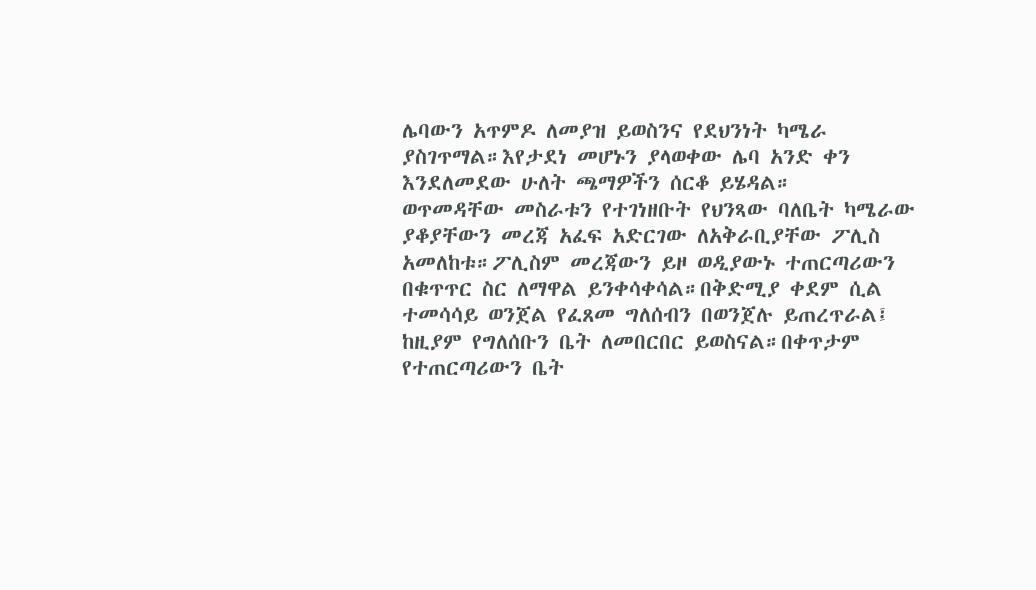ሌባውን አጥምዶ ለመያዝ ይወስንና የደህንነት ካሜራ ያስገጥማል።እየታደነ መሆኑን ያላወቀው ሌባ አንድ ቀን እንደለመደው ሁለት ጫማዎችን ሰርቆ ይሄዳል።
ወጥመዳቸው መስራቱን የተገነዘቡት የህንጻው ባለቤት ካሜራው ያቆያቸውን መረጃ አፈፍ አድርገው ለአቅራቢያቸው ፖሊስ አመለከቱ።ፖሊስም መረጃውን ይዞ ወዲያውኑ ተጠርጣሪውን በቁጥጥር ስር ለማዋል ይንቀሳቀሳል።በቅድሚያ ቀደም ሲል ተመሳሳይ ወንጀል የፈጸመ ግለሰብን በወንጀሉ ይጠረጥራል፤ ከዚያም የግለሰቡን ቤት ለመበርበር ይወስናል።በቀጥታም የተጠርጣሪውን ቤት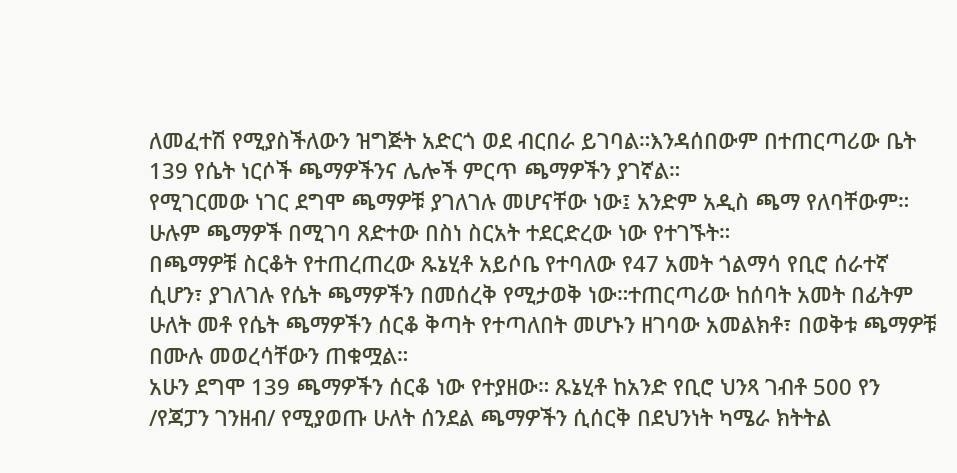ለመፈተሽ የሚያስችለውን ዝግጅት አድርጎ ወደ ብርበራ ይገባል።እንዳሰበውም በተጠርጣሪው ቤት 139 የሴት ነርሶች ጫማዎችንና ሌሎች ምርጥ ጫማዎችን ያገኛል።
የሚገርመው ነገር ደግሞ ጫማዎቹ ያገለገሉ መሆናቸው ነው፤ አንድም አዲስ ጫማ የለባቸውም። ሁሉም ጫማዎች በሚገባ ጸድተው በስነ ስርአት ተደርድረው ነው የተገኙት።
በጫማዎቹ ስርቆት የተጠረጠረው ጹኔሂቶ አይሶቤ የተባለው የ47 አመት ጎልማሳ የቢሮ ሰራተኛ ሲሆን፣ ያገለገሉ የሴት ጫማዎችን በመሰረቅ የሚታወቅ ነው።ተጠርጣሪው ከሰባት አመት በፊትም ሁለት መቶ የሴት ጫማዎችን ሰርቆ ቅጣት የተጣለበት መሆኑን ዘገባው አመልክቶ፣ በወቅቱ ጫማዎቹ በሙሉ መወረሳቸውን ጠቁሟል።
አሁን ደግሞ 139 ጫማዎችን ሰርቆ ነው የተያዘው። ጹኔሂቶ ከአንድ የቢሮ ህንጻ ገብቶ 500 የን /የጃፓን ገንዘብ/ የሚያወጡ ሁለት ሰንደል ጫማዎችን ሲሰርቅ በደህንነት ካሜራ ክትትል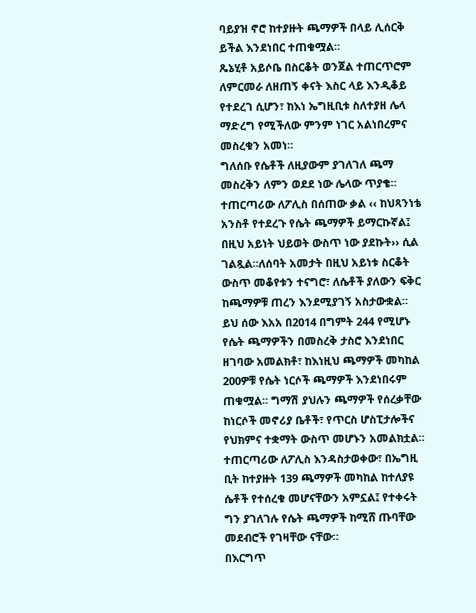ባይያዝ ኖሮ ከተያዙት ጫማዎች በላይ ሊሰርቅ ይችል እንደነበር ተጠቁሟል።
ጼኔሂቶ አይሶቤ በስርቆት ወንጀል ተጠርጥሮም ለምርመራ ለዘጠኝ ቀናት እስር ላይ እንዲቆይ የተደረገ ሲሆን፣ ከእነ ኤግዚቢቱ ስለተያዘ ሌላ ማድረግ የሚችለው ምንም ነገር አልነበረምና መስረቁን አመነ።
ግለሰቡ የሴቶች ለዚያውም ያገለገለ ጫማ መስረቅን ለምን ወደደ ነው ሌላው ጥያቄ። ተጠርጣሪው ለፖሊስ በሰጠው ቃል ‹‹ ከህጻንነቴ አንስቶ የተደረጉ የሴት ጫማዎች ይማርኩኛል፤ በዚህ አይነት ህይወት ውስጥ ነው ያደኩት›› ሲል ገልጿል።ለሰባት አመታት በዚህ አይነቱ ስርቆት ውስጥ መቆየቱን ተናግሮ፣ ለሴቶች ያለውን ፍቅር ከጫማዎቹ ጠረን እንደሚያገኝ አስታውቋል።
ይህ ሰው እአአ በ2014 በግምት 244 የሚሆኑ የሴት ጫማዎችን በመስረቅ ታስሮ እንደነበር ዘገባው አመልክቶ፣ ከእነዚህ ጫማዎች መካከል 200ዎቹ የሴት ነርሶች ጫማዎች እንደነበሩም ጠቁሟል። ግማሽ ያህሉን ጫማዎች የሰረቃቸው ከነርሶች መኖሪያ ቤቶች፣ የጥርስ ሆስፒታሎችና የህክምና ተቋማት ውስጥ መሆኑን አመልክቷል።
ተጠርጣሪው ለፖሊስ እንዳስታወቀው፣ በኤግዚ ቢት ከተያዙት 139 ጫማዎች መካከል ከተለያዩ ሴቶች የተሰረቁ መሆናቸውን አምኗል፤ የተቀሩት ግን ያገለገሉ የሴት ጫማዎች ከሚሸ ጡባቸው መደብሮች የገዛቸው ናቸው።
በእርግጥ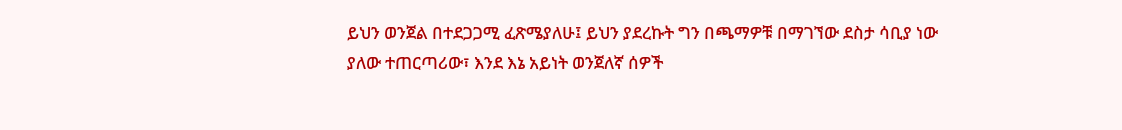ይህን ወንጀል በተደጋጋሚ ፈጽሜያለሁ፤ ይህን ያደረኩት ግን በጫማዎቹ በማገኘው ደስታ ሳቢያ ነው ያለው ተጠርጣሪው፣ እንደ እኔ አይነት ወንጀለኛ ሰዎች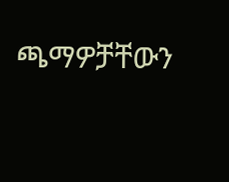ጫማዎቻቸውን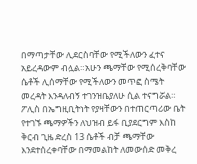በማጣታቸው ሊደርስባቸው የሚችለውን ፈተና አይረዳውም ብሏል።አሁን ጫማቸው የሚሰረቅባቸው ሴቶች ሊሰማቸው የሚችለውን መጥፎ ስሜት መረዳት እንዳለብኝ ተገንዝቤያለሁ ሲል ተናግሯል።
ፖሊስ በኤግዚቢትነት የያዛቸውን በተጠርጣሪው ቤት የተገኙ ጫማዎችን ለህዝብ ይፋ ቢያደርግም እስከ ቅርብ ጊዜ ድረስ 13 ሴቶች ብቻ ጫማቸው እንደተሰረቀባቸው በማመልከት ለመውሰድ መቅረ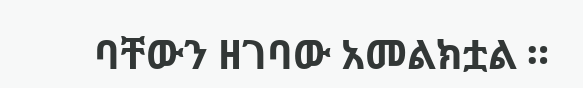ባቸውን ዘገባው አመልክቷል ።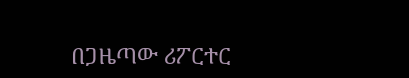በጋዜጣው ሪፖርተር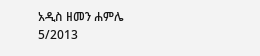አዲስ ዘመን ሐምሌ 5/2013